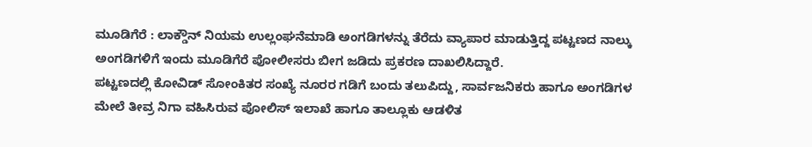ಮೂಡಿಗೆರೆ : ಲಾಕ್ಡೌನ್ ನಿಯಮ ಉಲ್ಲಂಘನೆಮಾಡಿ ಅಂಗಡಿಗಳನ್ನು ತೆರೆದು ವ್ಯಾಪಾರ ಮಾಡುತ್ತಿದ್ದ ಪಟ್ಟಣದ ನಾಲ್ಕು ಅಂಗಡಿಗಳಿಗೆ ಇಂದು ಮೂಡಿಗೆರೆ ಪೋಲೀಸರು ಬೀಗ ಜಡಿದು ಪ್ರಕರಣ ದಾಖಲಿಸಿದ್ದಾರೆ.
ಪಟ್ಟಣದಲ್ಲಿ ಕೋವಿಡ್ ಸೋಂಕಿತರ ಸಂಖ್ಯೆ ನೂರರ ಗಡಿಗೆ ಬಂದು ತಲುಪಿದ್ದು, ಸಾರ್ವಜನಿಕರು ಹಾಗೂ ಅಂಗಡಿಗಳ ಮೇಲೆ ತೀವ್ರ ನಿಗಾ ವಹಿಸಿರುವ ಪೋಲಿಸ್ ಇಲಾಖೆ ಹಾಗೂ ತಾಲ್ಲೂಕು ಆಡಳಿತ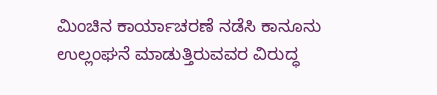ಮಿಂಚಿನ ಕಾರ್ಯಾಚರಣೆ ನಡೆಸಿ ಕಾನೂನು ಉಲ್ಲಂಘನೆ ಮಾಡುತ್ತಿರುವವರ ವಿರುದ್ಧ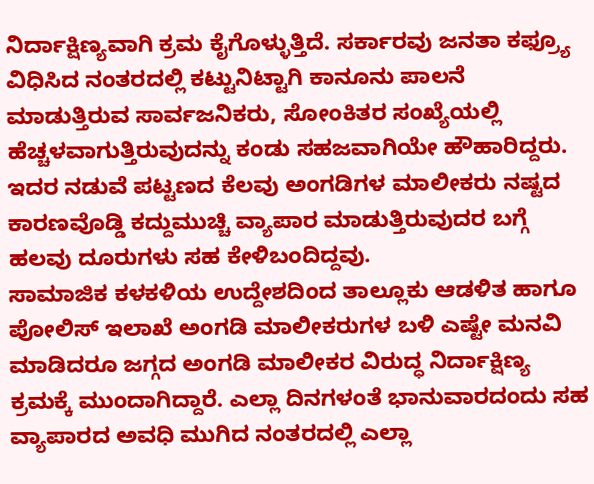ನಿರ್ದಾಕ್ಷಿಣ್ಯವಾಗಿ ಕ್ರಮ ಕೈಗೊಳ್ಳುತ್ತಿದೆ. ಸರ್ಕಾರವು ಜನತಾ ಕಫ್ರ್ಯೂ ವಿಧಿಸಿದ ನಂತರದಲ್ಲಿ ಕಟ್ಟುನಿಟ್ಟಾಗಿ ಕಾನೂನು ಪಾಲನೆ ಮಾಡುತ್ತಿರುವ ಸಾರ್ವಜನಿಕರು, ಸೋಂಕಿತರ ಸಂಖ್ಯೆಯಲ್ಲಿ ಹೆಚ್ಚಳವಾಗುತ್ತಿರುವುದನ್ನು ಕಂಡು ಸಹಜವಾಗಿಯೇ ಹೌಹಾರಿದ್ದರು. ಇದರ ನಡುವೆ ಪಟ್ಟಣದ ಕೆಲವು ಅಂಗಡಿಗಳ ಮಾಲೀಕರು ನಷ್ಟದ ಕಾರಣವೊಡ್ಡಿ ಕದ್ದುಮುಚ್ಚಿ ವ್ಯಾಪಾರ ಮಾಡುತ್ತಿರುವುದರ ಬಗ್ಗೆ ಹಲವು ದೂರುಗಳು ಸಹ ಕೇಳಿಬಂದಿದ್ದವು.
ಸಾಮಾಜಿಕ ಕಳಕಳಿಯ ಉದ್ದೇಶದಿಂದ ತಾಲ್ಲೂಕು ಆಡಳಿತ ಹಾಗೂ ಪೋಲಿಸ್ ಇಲಾಖೆ ಅಂಗಡಿ ಮಾಲೀಕರುಗಳ ಬಳಿ ಎಷ್ಟೇ ಮನವಿ ಮಾಡಿದರೂ ಜಗ್ಗದ ಅಂಗಡಿ ಮಾಲೀಕರ ವಿರುದ್ಧ ನಿರ್ದಾಕ್ಷಿಣ್ಯ ಕ್ರಮಕ್ಕೆ ಮುಂದಾಗಿದ್ದಾರೆ. ಎಲ್ಲಾ ದಿನಗಳಂತೆ ಭಾನುವಾರದಂದು ಸಹ ವ್ಯಾಪಾರದ ಅವಧಿ ಮುಗಿದ ನಂತರದಲ್ಲಿ ಎಲ್ಲಾ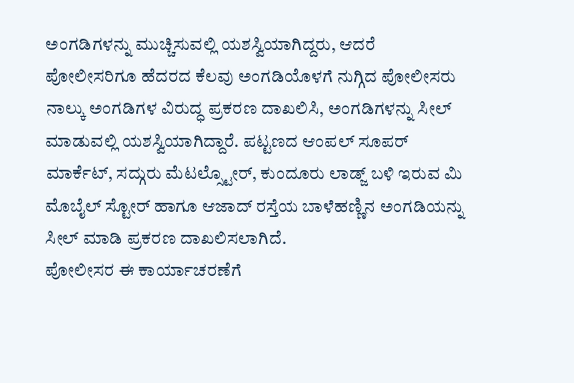ಅಂಗಡಿಗಳನ್ನು ಮುಚ್ಚಿಸುವಲ್ಲಿ ಯಶಸ್ವಿಯಾಗಿದ್ದರು, ಆದರೆ ಪೋಲೀಸರಿಗೂ ಹೆದರದ ಕೆಲವು ಅಂಗಡಿಯೊಳಗೆ ನುಗ್ಗಿದ ಪೋಲೀಸರು ನಾಲ್ಕು ಅಂಗಡಿಗಳ ವಿರುದ್ಧ ಪ್ರಕರಣ ದಾಖಲಿಸಿ, ಅಂಗಡಿಗಳನ್ನು ಸೀಲ್ ಮಾಡುವಲ್ಲಿ ಯಶಸ್ವಿಯಾಗಿದ್ದಾರೆ. ಪಟ್ಟಣದ ಆಂಪಲ್ ಸೂಪರ್ ಮಾರ್ಕೆಟ್, ಸದ್ಗುರು ಮೆಟಲ್ಸ್ಟೋರ್, ಕುಂದೂರು ಲಾಡ್ಜ್ ಬಳಿ ಇರುವ ಮಿ ಮೊಬೈಲ್ ಸ್ಟೋರ್ ಹಾಗೂ ಆಜಾದ್ ರಸ್ತೆಯ ಬಾಳೆಹಣ್ಣಿನ ಅಂಗಡಿಯನ್ನು ಸೀಲ್ ಮಾಡಿ ಪ್ರಕರಣ ದಾಖಲಿಸಲಾಗಿದೆ.
ಪೋಲೀಸರ ಈ ಕಾರ್ಯಾಚರಣೆಗೆ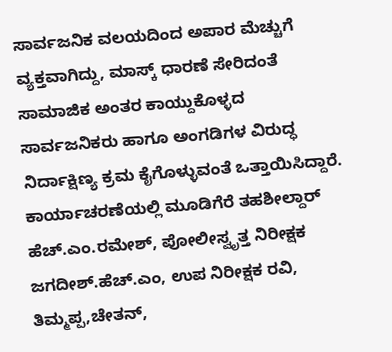ಸಾರ್ವಜನಿಕ ವಲಯದಿಂದ ಅಪಾರ ಮೆಚ್ಚುಗೆ ವ್ಯಕ್ತವಾಗಿದ್ದು, ಮಾಸ್ಕ್ ಧಾರಣೆ ಸೇರಿದಂತೆ ಸಾಮಾಜಿಕ ಅಂತರ ಕಾಯ್ದುಕೊಳ್ಳದ ಸಾರ್ವಜನಿಕರು ಹಾಗೂ ಅಂಗಡಿಗಳ ವಿರುದ್ಧ ನಿರ್ದಾಕ್ಷಿಣ್ಯ ಕ್ರಮ ಕೈಗೊಳ್ಳುವಂತೆ ಒತ್ತಾಯಿಸಿದ್ದಾರೆ. ಕಾರ್ಯಾಚರಣೆಯಲ್ಲಿ ಮೂಡಿಗೆರೆ ತಹಶೀಲ್ದಾರ್ ಹೆಚ್.ಎಂ.ರಮೇಶ್, ಪೋಲೀಸ್ವೃತ್ತ ನಿರೀಕ್ಷಕ ಜಗದೀಶ್.ಹೆಚ್.ಎಂ, ಉಪ ನಿರೀಕ್ಷಕ ರವಿ, ತಿಮ್ಮಪ್ಪ,ಚೇತನ್,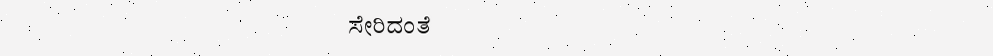ಸೇರಿದಂತೆ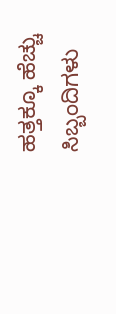ಹತ್ತಕ್ಕೂ ಹೆಚ್ಚು ಸಿಬ್ಬಂದಿಗಳು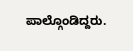ಪಾಲ್ಗೊಂಡಿದ್ದರು.